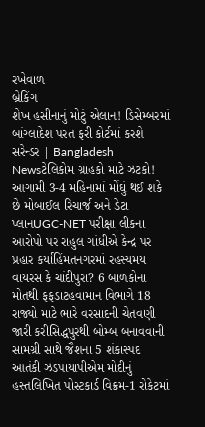રખેવાળ
બ્રેકિંગ
શેખ હસીનાનું મોટું એલાન! ડિસેમ્બરમાં બાંગ્લાદેશ પરત ફરી કોર્ટમાં કરશે સરેન્ડર | Bangladesh Newsટેલિકોમ ગ્રાહકો માટે ઝટકો! આગામી 3-4 મહિનામાં મોંઘું થઈ શકે છે મોબાઈલ રિચાર્જ અને ડેટા પ્લાનUGC-NET પરીક્ષા લીકના આરોપો પર રાહુલ ગાંધીએ કેન્દ્ર પર પ્રહાર કર્યાહિંમતનગરમાં રહસ્યમય વાયરસ કે ચાંદીપુરા? 6 બાળકોના મોતથી ફફડાટહવામાન વિભાગે 18 રાજ્યો માટે ભારે વરસાદની ચેતવણી જારી કરીસિદ્ધપુરથી બોમ્બ બનાવવાની સામગ્રી સાથે જૈશના 5 શંકાસ્પદ આતંકી ઝડપાયાપીએમ મોદીનું હસ્તલિખિત પોસ્ટકાર્ડ વિક્રમ-1 રોકેટમાં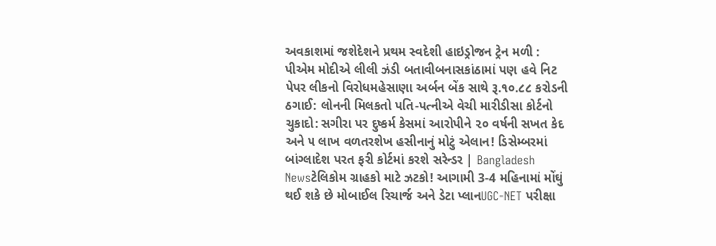અવકાશમાં જશેદેશને પ્રથમ સ્વદેશી હાઇડ્રોજન ટ્રેન મળી : પીએમ મોદીએ લીલી ઝંડી બતાવીબનાસકાંઠામાં પણ હવે નિટ પેપર લીકનો વિરોધમહેસાણા અર્બન બેંક સાથે રૂ.૧૦.૮૮ કરોડની ઠગાઈ: લોનની મિલકતો પતિ-પત્નીએ વેચી મારીડીસા કોર્ટનો ચુકાદો: સગીરા પર દુષ્કર્મ કેસમાં આરોપીને ૨૦ વર્ષની સખત કેદ અને ૫ લાખ વળતરશેખ હસીનાનું મોટું એલાન! ડિસેમ્બરમાં બાંગ્લાદેશ પરત ફરી કોર્ટમાં કરશે સરેન્ડર | Bangladesh Newsટેલિકોમ ગ્રાહકો માટે ઝટકો! આગામી 3-4 મહિનામાં મોંઘું થઈ શકે છે મોબાઈલ રિચાર્જ અને ડેટા પ્લાનUGC-NET પરીક્ષા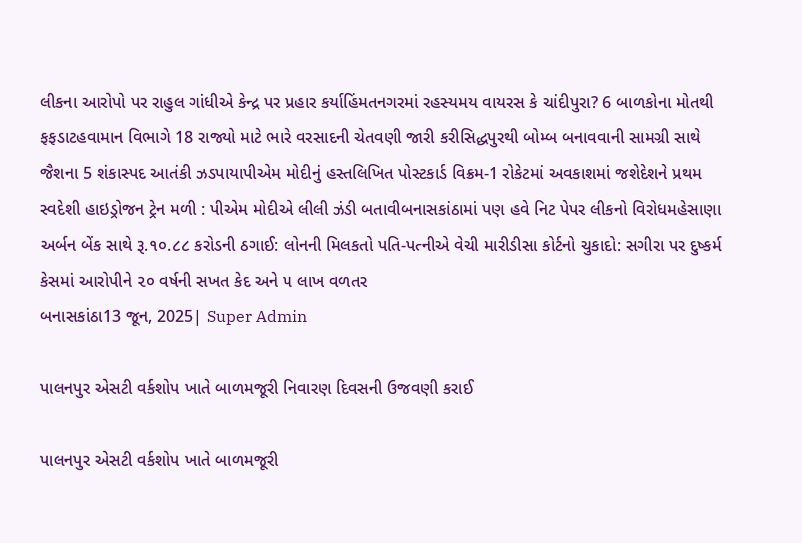લીકના આરોપો પર રાહુલ ગાંધીએ કેન્દ્ર પર પ્રહાર કર્યાહિંમતનગરમાં રહસ્યમય વાયરસ કે ચાંદીપુરા? 6 બાળકોના મોતથી ફફડાટહવામાન વિભાગે 18 રાજ્યો માટે ભારે વરસાદની ચેતવણી જારી કરીસિદ્ધપુરથી બોમ્બ બનાવવાની સામગ્રી સાથે જૈશના 5 શંકાસ્પદ આતંકી ઝડપાયાપીએમ મોદીનું હસ્તલિખિત પોસ્ટકાર્ડ વિક્રમ-1 રોકેટમાં અવકાશમાં જશેદેશને પ્રથમ સ્વદેશી હાઇડ્રોજન ટ્રેન મળી : પીએમ મોદીએ લીલી ઝંડી બતાવીબનાસકાંઠામાં પણ હવે નિટ પેપર લીકનો વિરોધમહેસાણા અર્બન બેંક સાથે રૂ.૧૦.૮૮ કરોડની ઠગાઈ: લોનની મિલકતો પતિ-પત્નીએ વેચી મારીડીસા કોર્ટનો ચુકાદો: સગીરા પર દુષ્કર્મ કેસમાં આરોપીને ૨૦ વર્ષની સખત કેદ અને ૫ લાખ વળતર
બનાસકાંઠા13 જૂન, 2025| Super Admin

પાલનપુર એસટી વર્કશોપ ખાતે બાળમજૂરી નિવારણ દિવસની ઉજવણી કરાઈ

પાલનપુર એસટી વર્કશોપ ખાતે બાળમજૂરી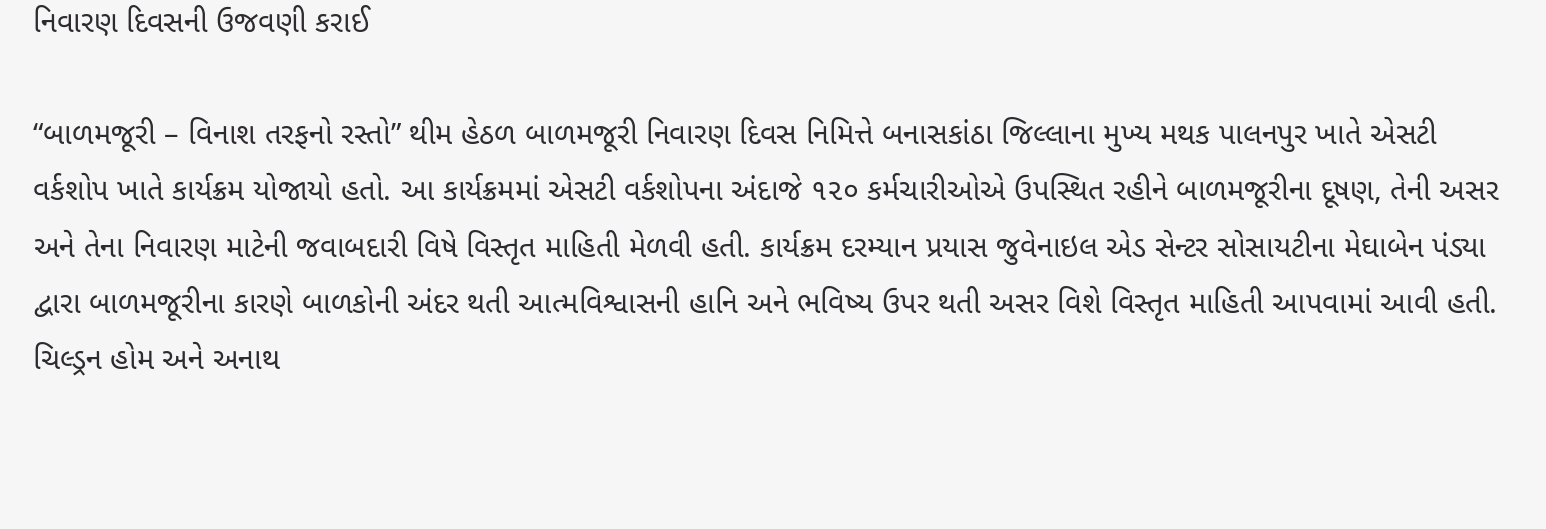નિવારણ દિવસની ઉજવણી કરાઈ

“બાળમજૂરી – વિનાશ તરફનો રસ્તો” થીમ હેઠળ બાળમજૂરી નિવારણ દિવસ નિમિત્તે બનાસકાંઠા જિલ્લાના મુખ્ય મથક પાલનપુર ખાતે એસટી વર્કશોપ ખાતે કાર્યક્રમ યોજાયો હતો. આ કાર્યક્રમમાં એસટી વર્કશોપના અંદાજે ૧૨૦ કર્મચારીઓએ ઉપસ્થિત રહીને બાળમજૂરીના દૂષણ, તેની અસર અને તેના નિવારણ માટેની જવાબદારી વિષે વિસ્તૃત માહિતી મેળવી હતી. કાર્યક્રમ દરમ્યાન પ્રયાસ જુવેનાઇલ એડ સેન્ટર સોસાયટીના મેઘાબેન પંડ્યા દ્વારા બાળમજૂરીના કારણે બાળકોની અંદર થતી આત્મવિશ્વાસની હાનિ અને ભવિષ્ય ઉપર થતી અસર વિશે વિસ્તૃત માહિતી આપવામાં આવી હતી. ચિલ્ડ્રન હોમ અને અનાથ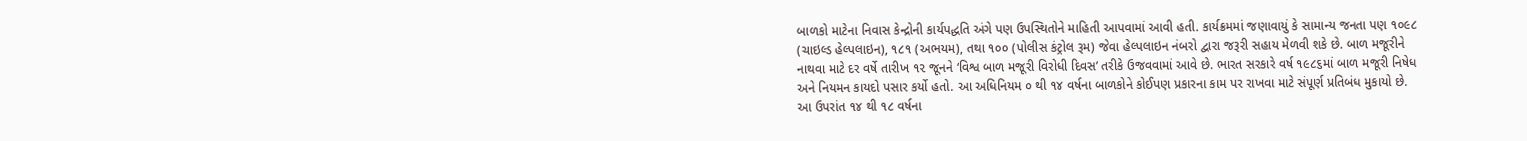બાળકો માટેના નિવાસ કેન્દ્રોની કાર્યપદ્ધતિ અંગે પણ ઉપસ્થિતોને માહિતી આપવામાં આવી હતી. કાર્યક્રમમાં જણાવાયું કે સામાન્ય જનતા પણ ૧૦૯૮ (ચાઇલ્ડ હેલ્પલાઇન), ૧૮૧ (અભયમ), તથા ૧૦૦ (પોલીસ કંટ્રોલ રૂમ) જેવા હેલ્પલાઇન નંબરો દ્વારા જરૂરી સહાય મેળવી શકે છે. બાળ મજૂરીને નાથવા માટે દર વર્ષે તારીખ ૧૨ જૂનને ‘વિશ્વ બાળ મજૂરી વિરોધી દિવસ’ તરીકે ઉજવવામાં આવે છે. ભારત સરકારે વર્ષ ૧૯૮૬માં બાળ મજૂરી નિષેધ અને નિયમન કાયદો પસાર કર્યો હતો. આ અધિનિયમ ૦ થી ૧૪ વર્ષના બાળકોને કોઈપણ પ્રકારના કામ પર રાખવા માટે સંપૂર્ણ પ્રતિબંધ મુકાયો છે. આ ઉપરાંત ૧૪ થી ૧૮ વર્ષના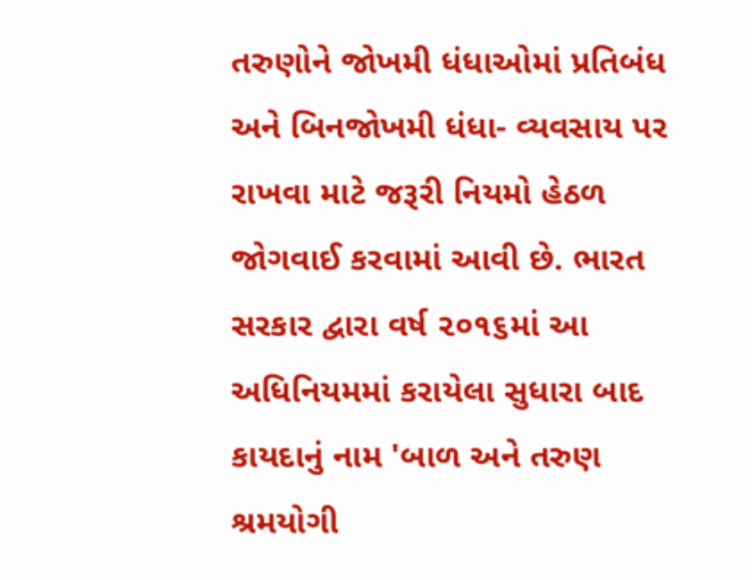તરુણોને જોખમી ધંધાઓમાં પ્રતિબંધ અને બિનજોખમી ધંધા- વ્યવસાય પર રાખવા માટે જરૂરી નિયમો હેઠળ જોગવાઈ કરવામાં આવી છે. ભારત સરકાર દ્વારા વર્ષ ૨૦૧૬માં આ અધિનિયમમાં કરાયેલા સુધારા બાદ કાયદાનું નામ 'બાળ અને તરુણ શ્રમયોગી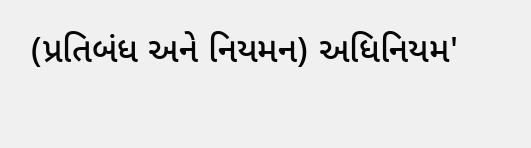(પ્રતિબંધ અને નિયમન) અધિનિયમ'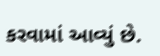કરવામાં આવ્યું છે.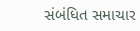સંબંધિત સમાચાર